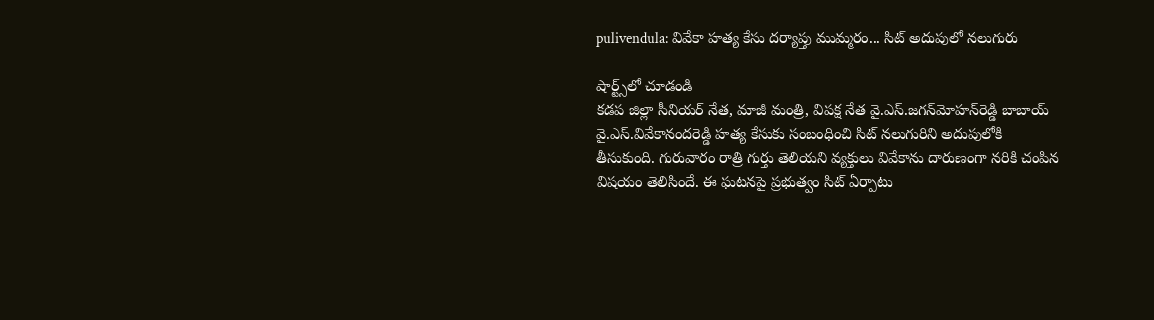pulivendula: వివేకా హత్య కేసు దర్యాప్తు ముమ్మరం... సిట్‌ అదుపులో నలుగురు

షార్ట్స్‌లో చూడండి
కడప జిల్లా సీనియర్‌ నేత, మాజీ మంత్రి, విపక్ష నేత వై.ఎస్‌.జగన్‌మోహన్‌రెడ్డి బాబాయ్‌ వై.ఎస్‌.వివేకానందరెడ్డి హత్య కేసుకు సంబంధించి సిట్‌ నలుగురిని అదుపులోకి తీసుకుంది. గురువారం రాత్రి గుర్తు తెలియని వ్యక్తులు వివేకాను దారుణంగా నరికి చంపిన విషయం తెలిసిందే. ఈ ఘటనపై ప్రభుత్వం సిట్‌ ఏర్పాటు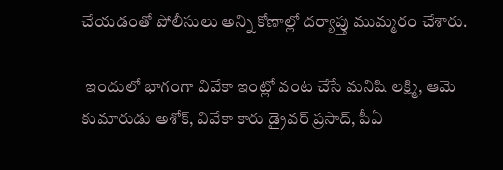చేయడంతో పోలీసులు అన్ని కోణాల్లో దర్యాప్తు ముమ్మరం చేశారు.

 ఇందులో భాగంగా వివేకా ఇంట్లో వంట చేసే మనిషి లక్ష్మి, ఆమె కుమారుడు అశోక్‌, వివేకా కారు డ్రైవర్‌ ప్రసాద్‌, పీఏ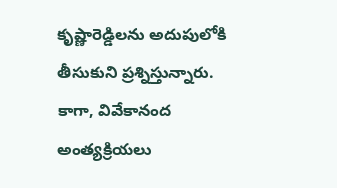కృష్ణారెడ్డిలను అదుపులోకి తీసుకుని ప్రశ్నిస్తున్నారు. కాగా, వివేకానంద అంత్యక్రియలు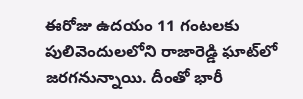ఈరోజు ఉదయం 11 గంటలకు పులివెందులలోని రాజారెడ్డి ఘాట్‌లో జరగనున్నాయి. దీంతో భారీ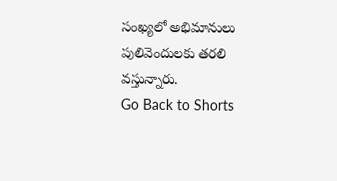సంఖ్యలో అభిమానులు పులివెందులకు తరలి వస్తున్నారు.
Go Back to Shorts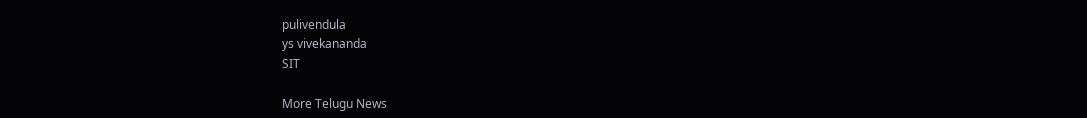pulivendula
ys vivekananda
SIT

More Telugu News